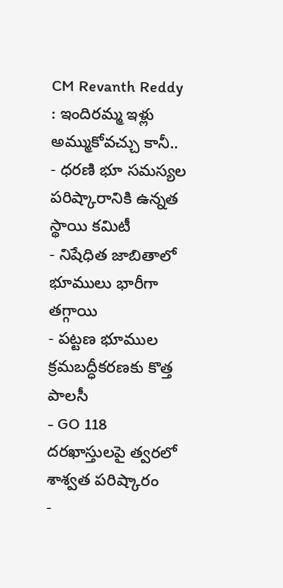CM Revanth Reddy : ఇందిరమ్మ ఇళ్లు అమ్ముకోవచ్చు కానీ..
- ధరణి భూ సమస్యల పరిష్కారానికి ఉన్నత స్థాయి కమిటీ
- నిషేధిత జాబితాలో భూములు భారీగా తగ్గాయి
- పట్టణ భూముల క్రమబద్ధీకరణకు కొత్త పాలసీ
- GO 118 దరఖాస్తులపై త్వరలో శాశ్వత పరిష్కారం
-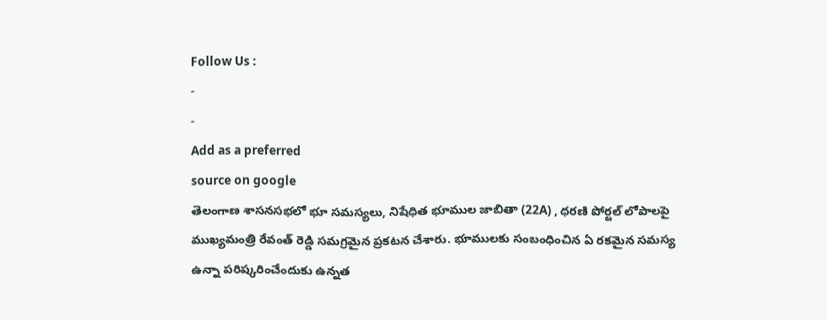Follow Us :
-
-
Add as a preferred
source on google
తెలంగాణ శాసనసభలో భూ సమస్యలు, నిషేధిత భూముల జాబితా (22A) , ధరణి పోర్టల్ లోపాలపై ముఖ్యమంత్రి రేవంత్ రెడ్డి సమగ్రమైన ప్రకటన చేశారు. భూములకు సంబంధించిన ఏ రకమైన సమస్య ఉన్నా పరిష్కరించేందుకు ఉన్నత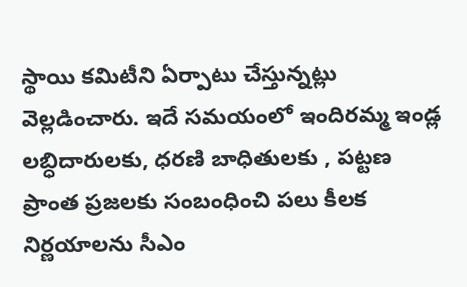స్థాయి కమిటీని ఏర్పాటు చేస్తున్నట్లు వెల్లడించారు. ఇదే సమయంలో ఇందిరమ్మ ఇండ్ల లబ్ధిదారులకు, ధరణి బాధితులకు , పట్టణ ప్రాంత ప్రజలకు సంబంధించి పలు కీలక నిర్ణయాలను సీఎం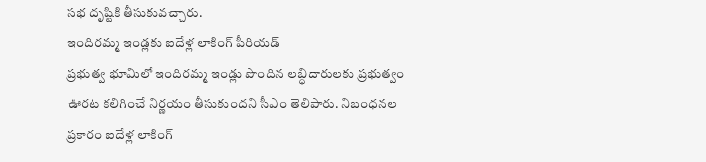సభ దృష్టికి తీసుకువచ్చారు.
ఇందిరమ్మ ఇండ్లకు ఐదేళ్ల లాకింగ్ పీరియడ్
ప్రభుత్వ భూమిలో ఇందిరమ్మ ఇండ్లు పొందిన లబ్ధిదారులకు ప్రభుత్వం ఊరట కలిగించే నిర్ణయం తీసుకుందని సీఎం తెలిపారు. నిబంధనల ప్రకారం ఐదేళ్ల లాకింగ్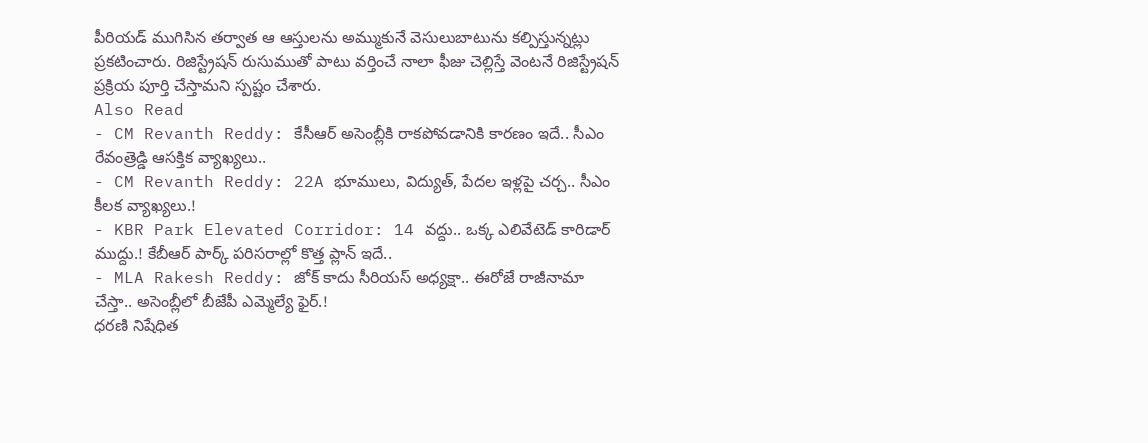పీరియడ్ ముగిసిన తర్వాత ఆ ఆస్తులను అమ్ముకునే వెసులుబాటును కల్పిస్తున్నట్లు ప్రకటించారు. రిజిస్ట్రేషన్ రుసుముతో పాటు వర్తించే నాలా ఫీజు చెల్లిస్తే వెంటనే రిజిస్ట్రేషన్ ప్రక్రియ పూర్తి చేస్తామని స్పష్టం చేశారు.
Also Read
- CM Revanth Reddy: కేసీఆర్ అసెంబ్లీకి రాకపోవడానికి కారణం ఇదే.. సీఎం రేవంత్రెడ్డి ఆసక్తిక వ్యాఖ్యలు..
- CM Revanth Reddy: 22A భూములు, విద్యుత్, పేదల ఇళ్లపై చర్చ.. సీఎం కీలక వ్యాఖ్యలు.!
- KBR Park Elevated Corridor: 14 వద్దు.. ఒక్క ఎలివేటెడ్ కారిడార్ ముద్దు.! కేబీఆర్ పార్క్ పరిసరాల్లో కొత్త ప్లాన్ ఇదే..
- MLA Rakesh Reddy: జోక్ కాదు సీరియస్ అధ్యక్షా.. ఈరోజే రాజీనామా చేస్తా.. అసెంబ్లీలో బీజేపీ ఎమ్మెల్యే ఫైర్.!
ధరణి నిషేధిత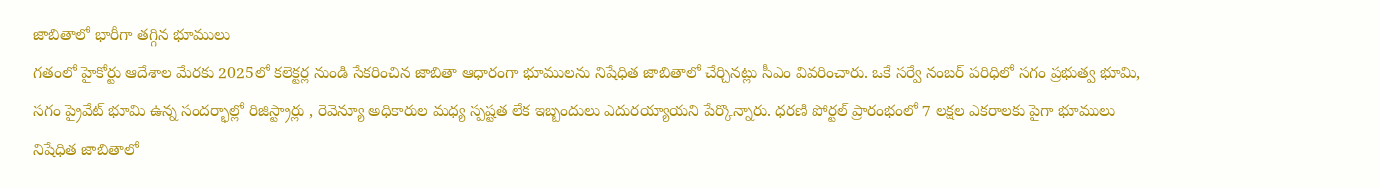జాబితాలో భారీగా తగ్గిన భూములు
గతంలో హైకోర్టు ఆదేశాల మేరకు 2025లో కలెక్టర్ల నుండి సేకరించిన జాబితా ఆధారంగా భూములను నిషేధిత జాబితాలో చేర్చినట్లు సీఎం వివరించారు. ఒకే సర్వే నంబర్ పరిధిలో సగం ప్రభుత్వ భూమి, సగం ప్రైవేట్ భూమి ఉన్న సందర్భాల్లో రిజిస్ట్రార్లు , రెవెన్యూ అధికారుల మధ్య స్పష్టత లేక ఇబ్బందులు ఎదురయ్యాయని పేర్కొన్నారు. ధరణి పోర్టల్ ప్రారంభంలో 7 లక్షల ఎకరాలకు పైగా భూములు నిషేధిత జాబితాలో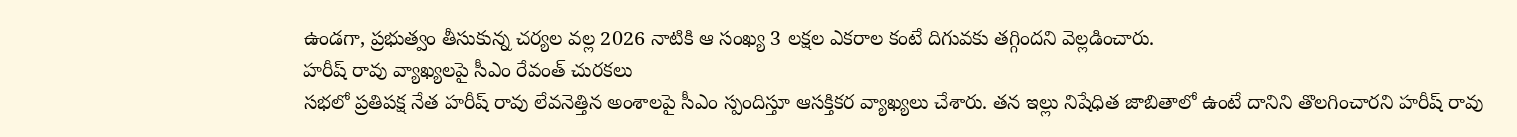ఉండగా, ప్రభుత్వం తీసుకున్న చర్యల వల్ల 2026 నాటికి ఆ సంఖ్య 3 లక్షల ఎకరాల కంటే దిగువకు తగ్గిందని వెల్లడించారు.
హరీష్ రావు వ్యాఖ్యలపై సీఎం రేవంత్ చురకలు
సభలో ప్రతిపక్ష నేత హరీష్ రావు లేవనెత్తిన అంశాలపై సీఎం స్పందిస్తూ ఆసక్తికర వ్యాఖ్యలు చేశారు. తన ఇల్లు నిషేధిత జాబితాలో ఉంటే దానిని తొలగించారని హరీష్ రావు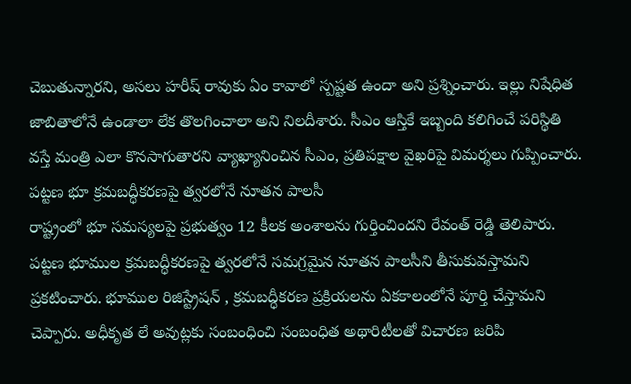చెబుతున్నారని, అసలు హరీష్ రావుకు ఏం కావాలో స్పష్టత ఉందా అని ప్రశ్నించారు. ఇల్లు నిషేధిత జాబితాలోనే ఉండాలా లేక తొలగించాలా అని నిలదీశారు. సీఎం ఆస్తికే ఇబ్బంది కలిగించే పరిస్థితి వస్తే మంత్రి ఎలా కొనసాగుతారని వ్యాఖ్యానించిన సీఎం, ప్రతిపక్షాల వైఖరిపై విమర్శలు గుప్పించారు.
పట్టణ భూ క్రమబద్ధీకరణపై త్వరలోనే నూతన పాలసీ
రాష్ట్రంలో భూ సమస్యలపై ప్రభుత్వం 12 కీలక అంశాలను గుర్తించిందని రేవంత్ రెడ్డి తెలిపారు. పట్టణ భూముల క్రమబద్ధీకరణపై త్వరలోనే సమగ్రమైన నూతన పాలసీని తీసుకువస్తామని ప్రకటించారు. భూముల రిజిస్ట్రేషన్ , క్రమబద్ధీకరణ ప్రక్రియలను ఏకకాలంలోనే పూర్తి చేస్తామని చెప్పారు. అధీకృత లే అవుట్లకు సంబంధించి సంబంధిత అథారిటీలతో విచారణ జరిపి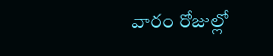వారం రోజుల్లో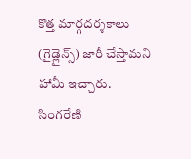కొత్త మార్గదర్శకాలు (గైడ్లైన్స్) జారీ చేస్తామని హామీ ఇచ్చారు.
సింగరేణి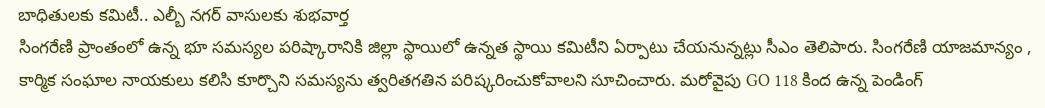బాధితులకు కమిటీ.. ఎల్బీ నగర్ వాసులకు శుభవార్త
సింగరేణి ప్రాంతంలో ఉన్న భూ సమస్యల పరిష్కారానికి జిల్లా స్థాయిలో ఉన్నత స్థాయి కమిటీని ఏర్పాటు చేయనున్నట్లు సీఎం తెలిపారు. సింగరేణి యాజమాన్యం , కార్మిక సంఘాల నాయకులు కలిసి కూర్చొని సమస్యను త్వరితగతిన పరిష్కరించుకోవాలని సూచించారు. మరోవైపు GO 118 కింద ఉన్న పెండింగ్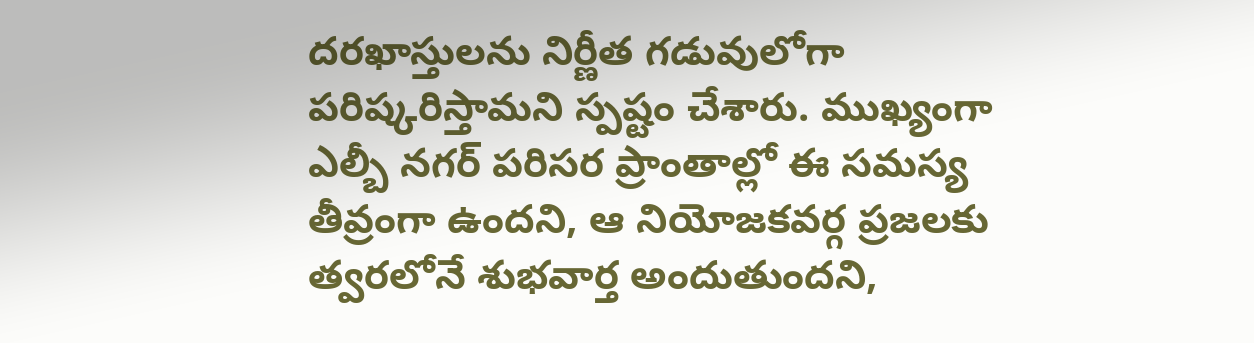దరఖాస్తులను నిర్ణీత గడువులోగా పరిష్కరిస్తామని స్పష్టం చేశారు. ముఖ్యంగా ఎల్బీ నగర్ పరిసర ప్రాంతాల్లో ఈ సమస్య తీవ్రంగా ఉందని, ఆ నియోజకవర్గ ప్రజలకు త్వరలోనే శుభవార్త అందుతుందని,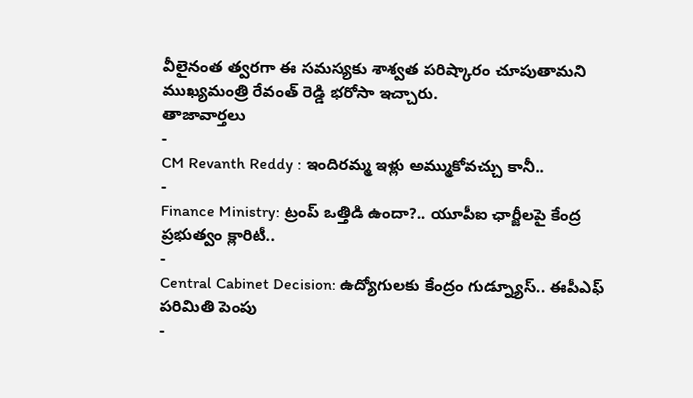వీలైనంత త్వరగా ఈ సమస్యకు శాశ్వత పరిష్కారం చూపుతామని ముఖ్యమంత్రి రేవంత్ రెడ్డి భరోసా ఇచ్చారు.
తాజావార్తలు
-
CM Revanth Reddy : ఇందిరమ్మ ఇళ్లు అమ్ముకోవచ్చు కానీ..
-
Finance Ministry: ట్రంప్ ఒత్తిడి ఉందా?.. యూపీఐ ఛార్జీలపై కేంద్ర ప్రభుత్వం క్లారిటీ..
-
Central Cabinet Decision: ఉద్యోగులకు కేంద్రం గుడ్న్యూస్.. ఈపీఎఫ్ పరిమితి పెంపు
-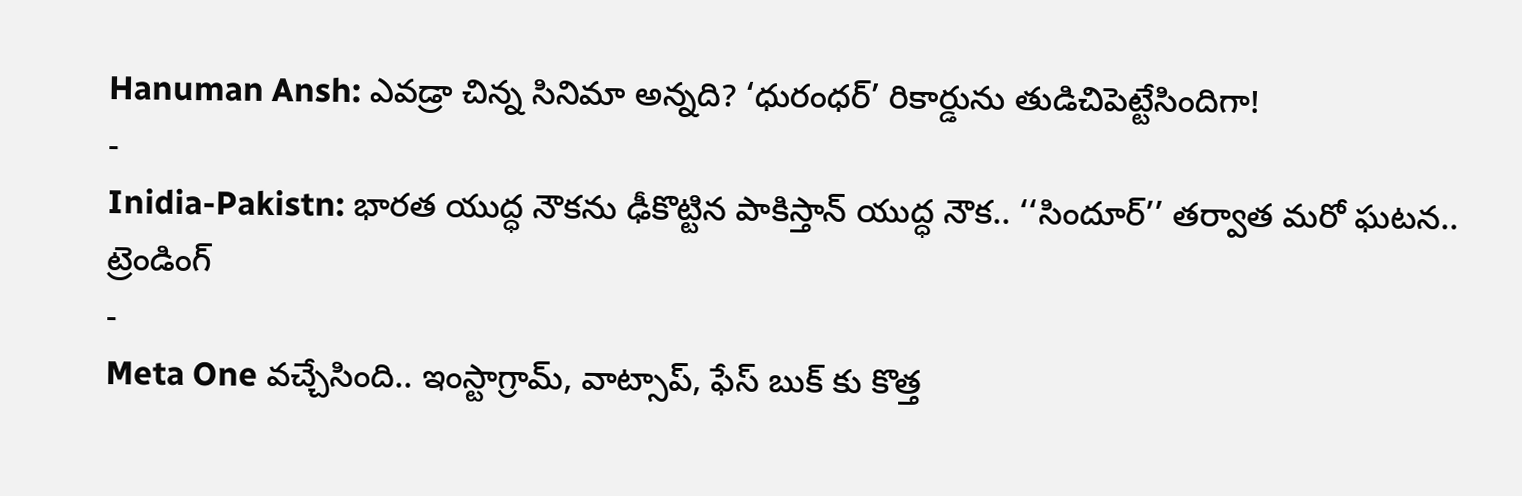Hanuman Ansh: ఎవడ్రా చిన్న సినిమా అన్నది? ‘ధురంధర్’ రికార్డును తుడిచిపెట్టేసిందిగా!
-
Inidia-Pakistn: భారత యుద్ధ నౌకను ఢీకొట్టిన పాకిస్తాన్ యుద్ధ నౌక.. ‘‘సిందూర్’’ తర్వాత మరో ఘటన..
ట్రెండింగ్
-
Meta One వచ్చేసింది.. ఇంస్టాగ్రామ్, వాట్సాప్, ఫేస్ బుక్ కు కొత్త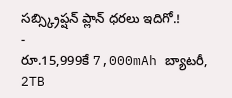సబ్స్క్రిప్షన్ ప్లాన్ ధరలు ఇదిగో.!
-
రూ.15,999కే 7,000mAh బ్యాటరీ, 2TB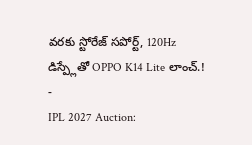వరకు స్టోరేజ్ సపోర్ట్, 120Hz డిస్ప్లేతో OPPO K14 Lite లాంచ్.!
-
IPL 2027 Auction: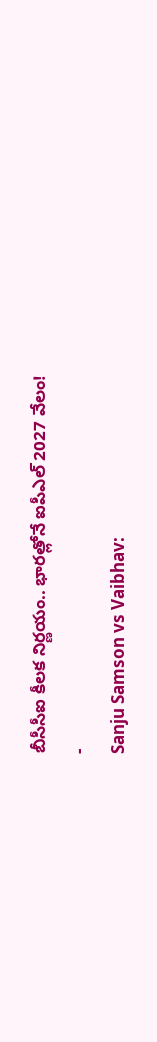బీసీసీఐ కీలక నిర్ణయం.. భారత్లోనే ఐపీఎల్ 2027 వేలం!
-
Sanju Samson vs Vaibhav: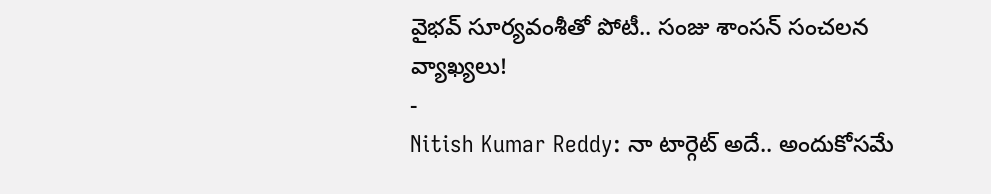వైభవ్ సూర్యవంశీతో పోటీ.. సంజు శాంసన్ సంచలన వ్యాఖ్యలు!
-
Nitish Kumar Reddy: నా టార్గెట్ అదే.. అందుకోసమే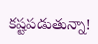కష్టపడుతున్నా!